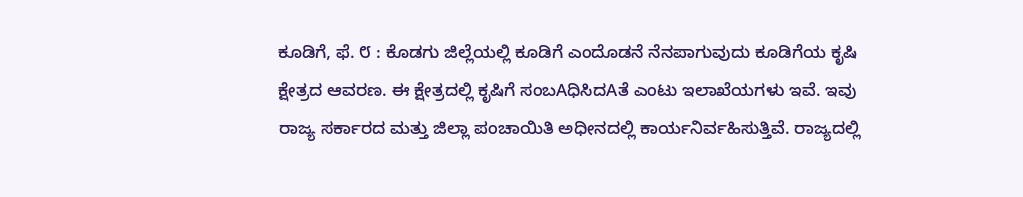ಕೂಡಿಗೆ, ಫೆ. ೮ : ಕೊಡಗು ಜಿಲ್ಲೆಯಲ್ಲಿ ಕೂಡಿಗೆ ಎಂದೊಡನೆ ನೆನಪಾಗುವುದು ಕೂಡಿಗೆಯ ಕೃಷಿ ಕ್ಷೇತ್ರದ ಆವರಣ. ಈ ಕ್ಷೇತ್ರದಲ್ಲಿ ಕೃಷಿಗೆ ಸಂಬAಧಿಸಿದAತೆ ಎಂಟು ಇಲಾಖೆಯಗಳು ಇವೆ. ಇವು ರಾಜ್ಯ ಸರ್ಕಾರದ ಮತ್ತು ಜಿಲ್ಲಾ ಪಂಚಾಯಿತಿ ಅಧೀನದಲ್ಲಿ ಕಾರ್ಯನಿರ್ವಹಿಸುತ್ತಿವೆ. ರಾಜ್ಯದಲ್ಲಿ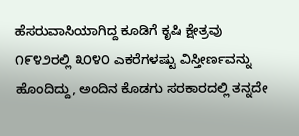ಹೆಸರುವಾಸಿಯಾಗಿದ್ದ ಕೂಡಿಗೆ ಕೃಷಿ ಕ್ಷೇತ್ರವು ೧೯೪೨ರಲ್ಲಿ ೩೦೪೦ ಎಕರೆಗಳಷ್ಟು ವಿಸ್ತೀರ್ಣವನ್ನು ಹೊಂದಿದ್ದು, ಅಂದಿನ ಕೊಡಗು ಸರಕಾರದಲ್ಲಿ ತನ್ನದೇ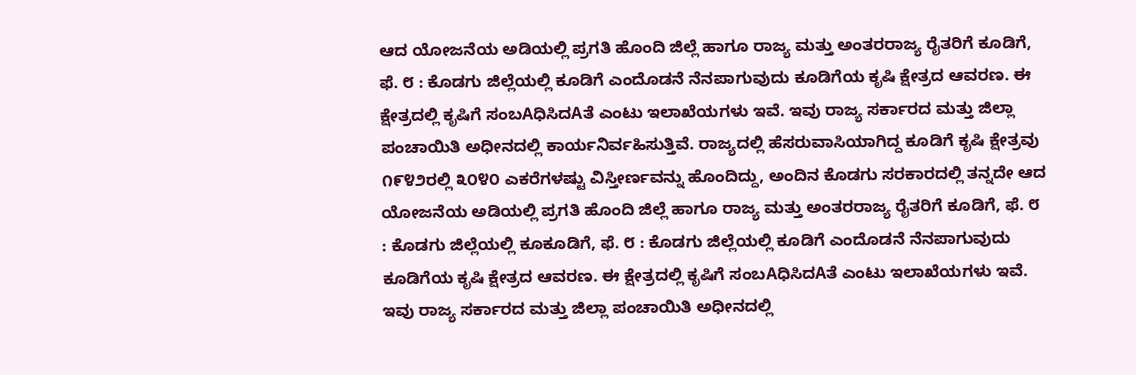ಆದ ಯೋಜನೆಯ ಅಡಿಯಲ್ಲಿ ಪ್ರಗತಿ ಹೊಂದಿ ಜಿಲ್ಲೆ ಹಾಗೂ ರಾಜ್ಯ ಮತ್ತು ಅಂತರರಾಜ್ಯ ರೈತರಿಗೆ ಕೂಡಿಗೆ, ಫೆ. ೮ : ಕೊಡಗು ಜಿಲ್ಲೆಯಲ್ಲಿ ಕೂಡಿಗೆ ಎಂದೊಡನೆ ನೆನಪಾಗುವುದು ಕೂಡಿಗೆಯ ಕೃಷಿ ಕ್ಷೇತ್ರದ ಆವರಣ. ಈ ಕ್ಷೇತ್ರದಲ್ಲಿ ಕೃಷಿಗೆ ಸಂಬAಧಿಸಿದAತೆ ಎಂಟು ಇಲಾಖೆಯಗಳು ಇವೆ. ಇವು ರಾಜ್ಯ ಸರ್ಕಾರದ ಮತ್ತು ಜಿಲ್ಲಾ ಪಂಚಾಯಿತಿ ಅಧೀನದಲ್ಲಿ ಕಾರ್ಯನಿರ್ವಹಿಸುತ್ತಿವೆ. ರಾಜ್ಯದಲ್ಲಿ ಹೆಸರುವಾಸಿಯಾಗಿದ್ದ ಕೂಡಿಗೆ ಕೃಷಿ ಕ್ಷೇತ್ರವು ೧೯೪೨ರಲ್ಲಿ ೩೦೪೦ ಎಕರೆಗಳಷ್ಟು ವಿಸ್ತೀರ್ಣವನ್ನು ಹೊಂದಿದ್ದು, ಅಂದಿನ ಕೊಡಗು ಸರಕಾರದಲ್ಲಿ ತನ್ನದೇ ಆದ ಯೋಜನೆಯ ಅಡಿಯಲ್ಲಿ ಪ್ರಗತಿ ಹೊಂದಿ ಜಿಲ್ಲೆ ಹಾಗೂ ರಾಜ್ಯ ಮತ್ತು ಅಂತರರಾಜ್ಯ ರೈತರಿಗೆ ಕೂಡಿಗೆ, ಫೆ. ೮ : ಕೊಡಗು ಜಿಲ್ಲೆಯಲ್ಲಿ ಕೂಕೂಡಿಗೆ, ಫೆ. ೮ : ಕೊಡಗು ಜಿಲ್ಲೆಯಲ್ಲಿ ಕೂಡಿಗೆ ಎಂದೊಡನೆ ನೆನಪಾಗುವುದು ಕೂಡಿಗೆಯ ಕೃಷಿ ಕ್ಷೇತ್ರದ ಆವರಣ. ಈ ಕ್ಷೇತ್ರದಲ್ಲಿ ಕೃಷಿಗೆ ಸಂಬAಧಿಸಿದAತೆ ಎಂಟು ಇಲಾಖೆಯಗಳು ಇವೆ. ಇವು ರಾಜ್ಯ ಸರ್ಕಾರದ ಮತ್ತು ಜಿಲ್ಲಾ ಪಂಚಾಯಿತಿ ಅಧೀನದಲ್ಲಿ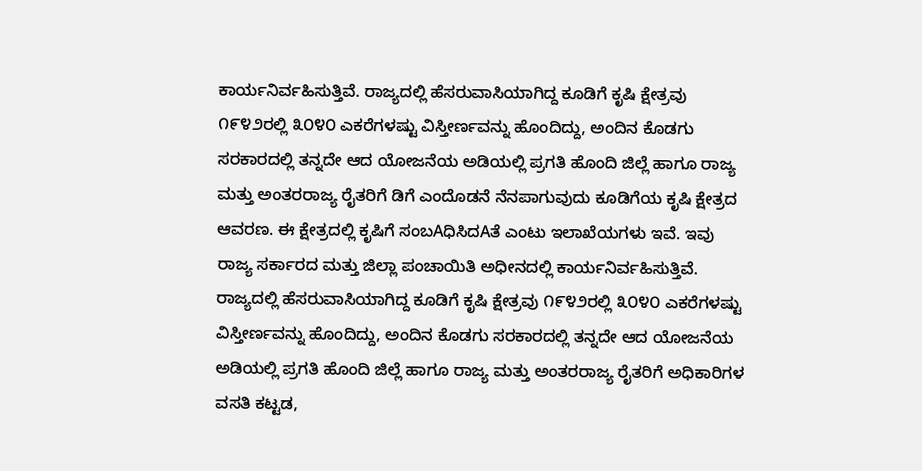ಕಾರ್ಯನಿರ್ವಹಿಸುತ್ತಿವೆ. ರಾಜ್ಯದಲ್ಲಿ ಹೆಸರುವಾಸಿಯಾಗಿದ್ದ ಕೂಡಿಗೆ ಕೃಷಿ ಕ್ಷೇತ್ರವು ೧೯೪೨ರಲ್ಲಿ ೩೦೪೦ ಎಕರೆಗಳಷ್ಟು ವಿಸ್ತೀರ್ಣವನ್ನು ಹೊಂದಿದ್ದು, ಅಂದಿನ ಕೊಡಗು ಸರಕಾರದಲ್ಲಿ ತನ್ನದೇ ಆದ ಯೋಜನೆಯ ಅಡಿಯಲ್ಲಿ ಪ್ರಗತಿ ಹೊಂದಿ ಜಿಲ್ಲೆ ಹಾಗೂ ರಾಜ್ಯ ಮತ್ತು ಅಂತರರಾಜ್ಯ ರೈತರಿಗೆ ಡಿಗೆ ಎಂದೊಡನೆ ನೆನಪಾಗುವುದು ಕೂಡಿಗೆಯ ಕೃಷಿ ಕ್ಷೇತ್ರದ ಆವರಣ. ಈ ಕ್ಷೇತ್ರದಲ್ಲಿ ಕೃಷಿಗೆ ಸಂಬAಧಿಸಿದAತೆ ಎಂಟು ಇಲಾಖೆಯಗಳು ಇವೆ. ಇವು ರಾಜ್ಯ ಸರ್ಕಾರದ ಮತ್ತು ಜಿಲ್ಲಾ ಪಂಚಾಯಿತಿ ಅಧೀನದಲ್ಲಿ ಕಾರ್ಯನಿರ್ವಹಿಸುತ್ತಿವೆ. ರಾಜ್ಯದಲ್ಲಿ ಹೆಸರುವಾಸಿಯಾಗಿದ್ದ ಕೂಡಿಗೆ ಕೃಷಿ ಕ್ಷೇತ್ರವು ೧೯೪೨ರಲ್ಲಿ ೩೦೪೦ ಎಕರೆಗಳಷ್ಟು ವಿಸ್ತೀರ್ಣವನ್ನು ಹೊಂದಿದ್ದು, ಅಂದಿನ ಕೊಡಗು ಸರಕಾರದಲ್ಲಿ ತನ್ನದೇ ಆದ ಯೋಜನೆಯ ಅಡಿಯಲ್ಲಿ ಪ್ರಗತಿ ಹೊಂದಿ ಜಿಲ್ಲೆ ಹಾಗೂ ರಾಜ್ಯ ಮತ್ತು ಅಂತರರಾಜ್ಯ ರೈತರಿಗೆ ಅಧಿಕಾರಿಗಳ ವಸತಿ ಕಟ್ಟಡ,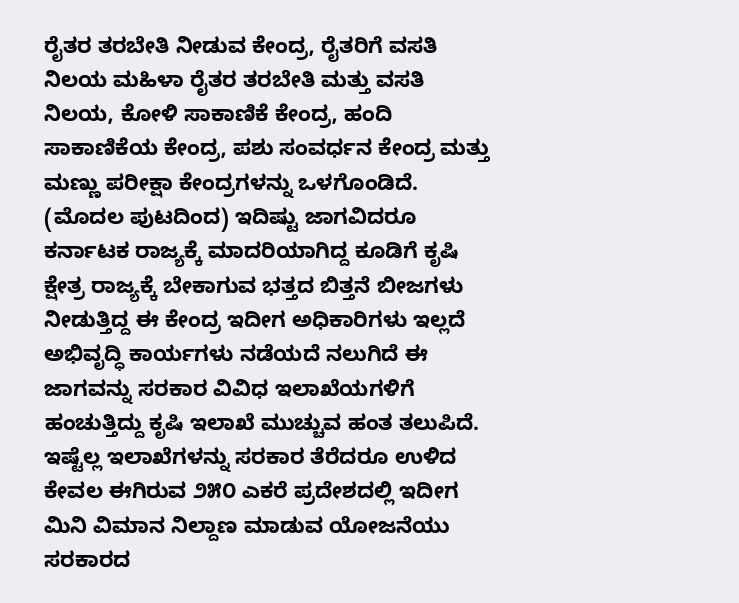ರೈತರ ತರಬೇತಿ ನೀಡುವ ಕೇಂದ್ರ, ರೈತರಿಗೆ ವಸತಿ ನಿಲಯ ಮಹಿಳಾ ರೈತರ ತರಬೇತಿ ಮತ್ತು ವಸತಿ ನಿಲಯ, ಕೋಳಿ ಸಾಕಾಣಿಕೆ ಕೇಂದ್ರ, ಹಂದಿ ಸಾಕಾಣಿಕೆಯ ಕೇಂದ್ರ, ಪಶು ಸಂವರ್ಧನ ಕೇಂದ್ರ ಮತ್ತು ಮಣ್ಣು ಪರೀಕ್ಷಾ ಕೇಂದ್ರಗಳನ್ನು ಒಳಗೊಂಡಿದೆ.
(ಮೊದಲ ಪುಟದಿಂದ) ಇದಿಷ್ಟು ಜಾಗವಿದರೂ ಕರ್ನಾಟಕ ರಾಜ್ಯಕ್ಕೆ ಮಾದರಿಯಾಗಿದ್ದ ಕೂಡಿಗೆ ಕೃಷಿ ಕ್ಷೇತ್ರ ರಾಜ್ಯಕ್ಕೆ ಬೇಕಾಗುವ ಭತ್ತದ ಬಿತ್ತನೆ ಬೀಜಗಳು ನೀಡುತ್ತಿದ್ದ ಈ ಕೇಂದ್ರ ಇದೀಗ ಅಧಿಕಾರಿಗಳು ಇಲ್ಲದೆ ಅಭಿವೃದ್ಧಿ ಕಾರ್ಯಗಳು ನಡೆಯದೆ ನಲುಗಿದೆ ಈ ಜಾಗವನ್ನು ಸರಕಾರ ವಿವಿಧ ಇಲಾಖೆಯಗಳಿಗೆ ಹಂಚುತ್ತಿದ್ದು ಕೃಷಿ ಇಲಾಖೆ ಮುಚ್ಚುವ ಹಂತ ತಲುಪಿದೆ.
ಇಷ್ಟೆಲ್ಲ ಇಲಾಖೆಗಳನ್ನು ಸರಕಾರ ತೆರೆದರೂ ಉಳಿದ ಕೇವಲ ಈಗಿರುವ ೨೫೦ ಎಕರೆ ಪ್ರದೇಶದಲ್ಲಿ ಇದೀಗ ಮಿನಿ ವಿಮಾನ ನಿಲ್ದಾಣ ಮಾಡುವ ಯೋಜನೆಯು ಸರಕಾರದ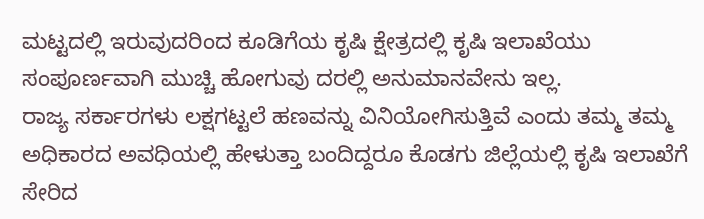ಮಟ್ಟದಲ್ಲಿ ಇರುವುದರಿಂದ ಕೂಡಿಗೆಯ ಕೃಷಿ ಕ್ಷೇತ್ರದಲ್ಲಿ ಕೃಷಿ ಇಲಾಖೆಯು ಸಂಪೂರ್ಣವಾಗಿ ಮುಚ್ಚಿ ಹೋಗುವು ದರಲ್ಲಿ ಅನುಮಾನವೇನು ಇಲ್ಲ.
ರಾಜ್ಯ ಸರ್ಕಾರಗಳು ಲಕ್ಷಗಟ್ಟಲೆ ಹಣವನ್ನು ವಿನಿಯೋಗಿಸುತ್ತಿವೆ ಎಂದು ತಮ್ಮ ತಮ್ಮ ಅಧಿಕಾರದ ಅವಧಿಯಲ್ಲಿ ಹೇಳುತ್ತಾ ಬಂದಿದ್ದರೂ ಕೊಡಗು ಜಿಲ್ಲೆಯಲ್ಲಿ ಕೃಷಿ ಇಲಾಖೆಗೆ ಸೇರಿದ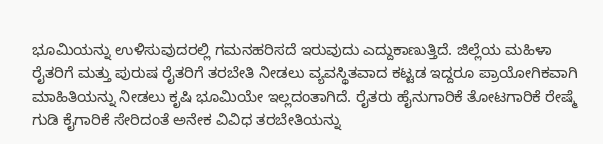ಭೂಮಿಯನ್ನು ಉಳಿಸುವುದರಲ್ಲಿ ಗಮನಹರಿಸದೆ ಇರುವುದು ಎದ್ದುಕಾಣುತ್ತಿದೆ. ಜಿಲ್ಲೆಯ ಮಹಿಳಾ ರೈತರಿಗೆ ಮತ್ತು ಪುರುಷ ರೈತರಿಗೆ ತರಬೇತಿ ನೀಡಲು ವ್ಯವಸ್ಥಿತವಾದ ಕಟ್ಟಡ ಇದ್ದರೂ ಪ್ರಾಯೋಗಿಕವಾಗಿ ಮಾಹಿತಿಯನ್ನು ನೀಡಲು ಕೃಷಿ ಭೂಮಿಯೇ ಇಲ್ಲದಂತಾಗಿದೆ. ರೈತರು ಹೈನುಗಾರಿಕೆ ತೋಟಗಾರಿಕೆ ರೇಷ್ಮೆ ಗುಡಿ ಕೈಗಾರಿಕೆ ಸೇರಿದಂತೆ ಅನೇಕ ವಿವಿಧ ತರಬೇತಿಯನ್ನು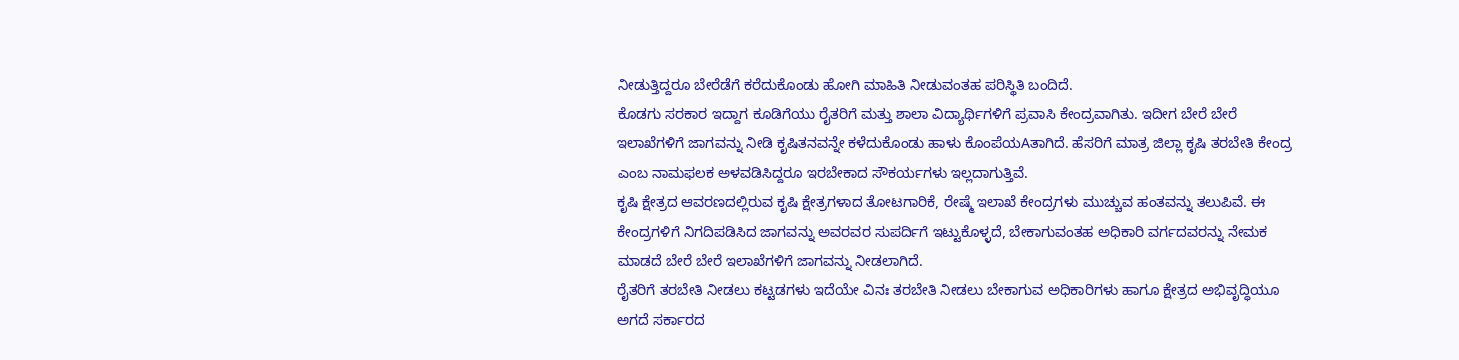ನೀಡುತ್ತಿದ್ದರೂ ಬೇರೆಡೆಗೆ ಕರೆದುಕೊಂಡು ಹೋಗಿ ಮಾಹಿತಿ ನೀಡುವಂತಹ ಪರಿಸ್ಥಿತಿ ಬಂದಿದೆ.
ಕೊಡಗು ಸರಕಾರ ಇದ್ದಾಗ ಕೂಡಿಗೆಯು ರೈತರಿಗೆ ಮತ್ತು ಶಾಲಾ ವಿದ್ಯಾರ್ಥಿಗಳಿಗೆ ಪ್ರವಾಸಿ ಕೇಂದ್ರವಾಗಿತು. ಇದೀಗ ಬೇರೆ ಬೇರೆ ಇಲಾಖೆಗಳಿಗೆ ಜಾಗವನ್ನು ನೀಡಿ ಕೃಷಿತನವನ್ನೇ ಕಳೆದುಕೊಂಡು ಹಾಳು ಕೊಂಪೆಯAತಾಗಿದೆ. ಹೆಸರಿಗೆ ಮಾತ್ರ ಜಿಲ್ಲಾ ಕೃಷಿ ತರಬೇತಿ ಕೇಂದ್ರ ಎಂಬ ನಾಮಫಲಕ ಅಳವಡಿಸಿದ್ದರೂ ಇರಬೇಕಾದ ಸೌಕರ್ಯಗಳು ಇಲ್ಲದಾಗುತ್ತಿವೆ.
ಕೃಷಿ ಕ್ಷೇತ್ರದ ಆವರಣದಲ್ಲಿರುವ ಕೃಷಿ ಕ್ಷೇತ್ರಗಳಾದ ತೋಟಗಾರಿಕೆ, ರೇಷ್ಮೆ ಇಲಾಖೆ ಕೇಂದ್ರಗಳು ಮುಚ್ಚುವ ಹಂತವನ್ನು ತಲುಪಿವೆ. ಈ ಕೇಂದ್ರಗಳಿಗೆ ನಿಗದಿಪಡಿಸಿದ ಜಾಗವನ್ನು ಅವರವರ ಸುಪರ್ದಿಗೆ ಇಟ್ಟುಕೊಳ್ಳದೆ, ಬೇಕಾಗುವಂತಹ ಅಧಿಕಾರಿ ವರ್ಗದವರನ್ನು ನೇಮಕ ಮಾಡದೆ ಬೇರೆ ಬೇರೆ ಇಲಾಖೆಗಳಿಗೆ ಜಾಗವನ್ನು ನೀಡಲಾಗಿದೆ.
ರೈತರಿಗೆ ತರಬೇತಿ ನೀಡಲು ಕಟ್ಟಡಗಳು ಇದೆಯೇ ವಿನಃ ತರಬೇತಿ ನೀಡಲು ಬೇಕಾಗುವ ಅಧಿಕಾರಿಗಳು ಹಾಗೂ ಕ್ಷೇತ್ರದ ಅಭಿವೃದ್ಧಿಯೂ ಅಗದೆ ಸರ್ಕಾರದ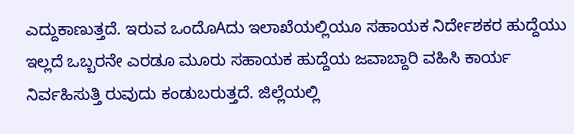ಎದ್ದುಕಾಣುತ್ತದೆ. ಇರುವ ಒಂದೊAದು ಇಲಾಖೆಯಲ್ಲಿಯೂ ಸಹಾಯಕ ನಿರ್ದೇಶಕರ ಹುದ್ದೆಯು ಇಲ್ಲದೆ ಒಬ್ಬರನೇ ಎರಡೂ ಮೂರು ಸಹಾಯಕ ಹುದ್ದೆಯ ಜವಾಬ್ದಾರಿ ವಹಿಸಿ ಕಾರ್ಯ ನಿರ್ವಹಿಸುತ್ತಿ ರುವುದು ಕಂಡುಬರುತ್ತದೆ. ಜಿಲ್ಲೆಯಲ್ಲಿ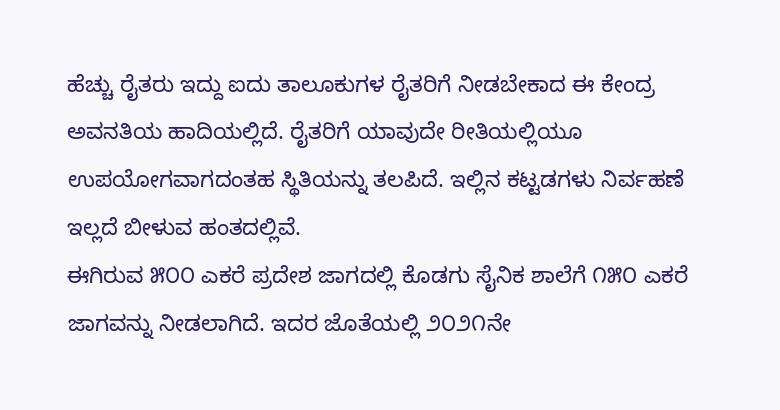ಹೆಚ್ಚು ರೈತರು ಇದ್ದು ಐದು ತಾಲೂಕುಗಳ ರೈತರಿಗೆ ನೀಡಬೇಕಾದ ಈ ಕೇಂದ್ರ ಅವನತಿಯ ಹಾದಿಯಲ್ಲಿದೆ. ರೈತರಿಗೆ ಯಾವುದೇ ರೀತಿಯಲ್ಲಿಯೂ ಉಪಯೋಗವಾಗದಂತಹ ಸ್ಥಿತಿಯನ್ನು ತಲಪಿದೆ. ಇಲ್ಲಿನ ಕಟ್ಟಡಗಳು ನಿರ್ವಹಣೆ ಇಲ್ಲದೆ ಬೀಳುವ ಹಂತದಲ್ಲಿವೆ.
ಈಗಿರುವ ೫೦೦ ಎಕರೆ ಪ್ರದೇಶ ಜಾಗದಲ್ಲಿ ಕೊಡಗು ಸೈನಿಕ ಶಾಲೆಗೆ ೧೫೦ ಎಕರೆ ಜಾಗವನ್ನು ನೀಡಲಾಗಿದೆ. ಇದರ ಜೊತೆಯಲ್ಲಿ ೨೦೨೧ನೇ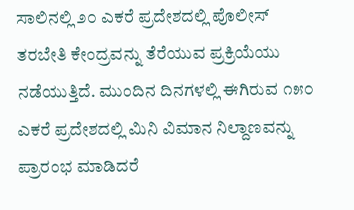ಸಾಲಿನಲ್ಲಿ ೨೦ ಎಕರೆ ಪ್ರದೇಶದಲ್ಲಿ ಪೊಲೀಸ್ ತರಬೇತಿ ಕೇಂದ್ರವನ್ನು ತೆರೆಯುವ ಪ್ರಕ್ರಿಯೆಯು ನಡೆಯುತ್ತಿದೆ. ಮುಂದಿನ ದಿನಗಳಲ್ಲಿ ಈಗಿರುವ ೧೫೦ ಎಕರೆ ಪ್ರದೇಶದಲ್ಲಿ ಮಿನಿ ವಿಮಾನ ನಿಲ್ದಾಣವನ್ನು ಪ್ರಾರಂಭ ಮಾಡಿದರೆ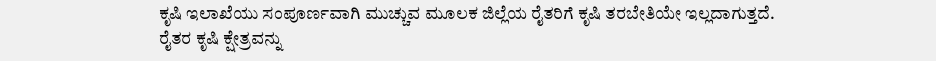ಕೃಷಿ ಇಲಾಖೆಯು ಸಂಪೂರ್ಣವಾಗಿ ಮುಚ್ಚುವ ಮೂಲಕ ಜಿಲ್ಲೆಯ ರೈತರಿಗೆ ಕೃಷಿ ತರಬೇತಿಯೇ ಇಲ್ಲದಾಗುತ್ತದೆ.
ರೈತರ ಕೃಷಿ ಕ್ಷೇತ್ರವನ್ನು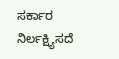ಸರ್ಕಾರ ನಿರ್ಲಕ್ಷ್ಯಿಸದೆ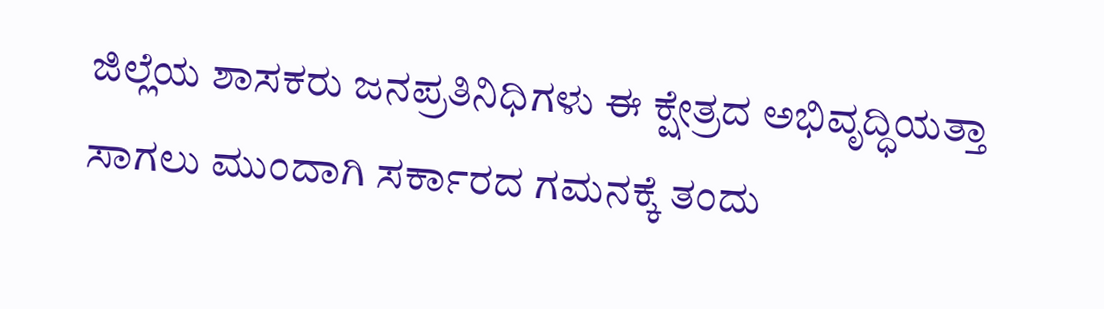ಜಿಲ್ಲೆಯ ಶಾಸಕರು ಜನಪ್ರತಿನಿಧಿಗಳು ಈ ಕ್ಷೇತ್ರದ ಅಭಿವೃದ್ಧಿಯತ್ತಾ ಸಾಗಲು ಮುಂದಾಗಿ ಸರ್ಕಾರದ ಗಮನಕ್ಕೆ ತಂದು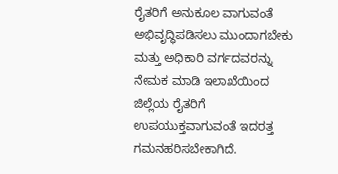ರೈತರಿಗೆ ಅನುಕೂಲ ವಾಗುವಂತೆ ಅಭಿವೃದ್ಧಿಪಡಿಸಲು ಮುಂದಾಗಬೇಕು ಮತ್ತು ಅಧಿಕಾರಿ ವರ್ಗದವರನ್ನು ನೇಮಕ ಮಾಡಿ ಇಲಾಖೆಯಿಂದ ಜಿಲ್ಲೆಯ ರೈತರಿಗೆ ಉಪಯುಕ್ತವಾಗುವಂತೆ ಇದರತ್ತ ಗಮನಹರಿಸಬೇಕಾಗಿದೆ.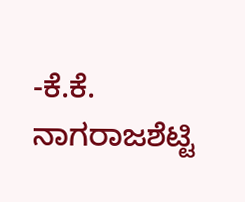-ಕೆ.ಕೆ. ನಾಗರಾಜಶೆಟ್ಟಿ